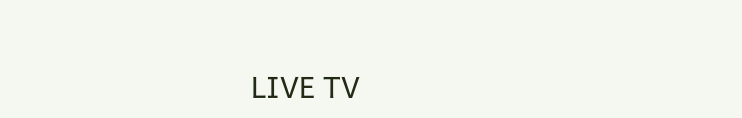LIVE TV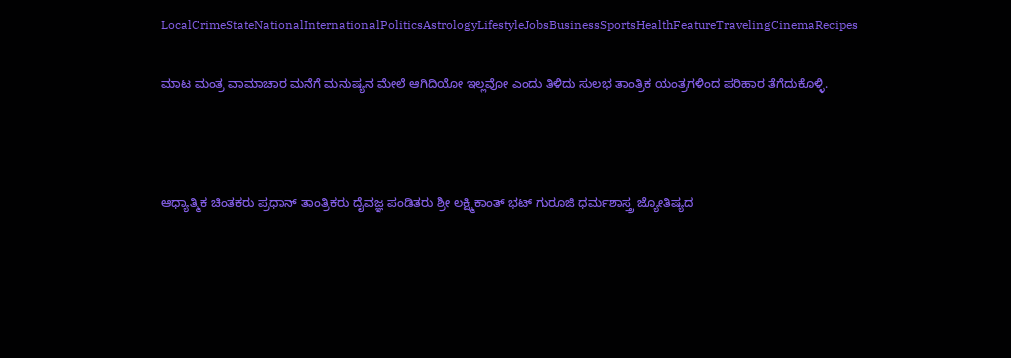LocalCrimeStateNationalInternationalPoliticsAstrologyLifestyleJobsBusinessSportsHealthFeatureTravelingCinemaRecipes

ಮಾಟ ಮಂತ್ರ ವಾಮಾಚಾರ ಮನೆಗೆ ಮನುಷ್ಯನ ಮೇಲೆ ಆಗಿದಿಯೋ ಇಲ್ಲವೋ ಎಂದು ತಿಳಿದು ಸುಲಭ ತಾಂತ್ರಿಕ ಯಂತ್ರಗಳಿಂದ ಪರಿಹಾರ ತೆಗೆದುಕೊಳ್ಳಿ.



ಆಧ್ಯಾತ್ಮಿಕ ಚಿಂತಕರು ಪ್ರಧಾನ್ ತಾಂತ್ರಿಕರು ದೈವಜ್ಞ ಪಂಡಿತರು ಶ್ರೀ ಲಕ್ಷ್ಮಿಕಾಂತ್ ಭಟ್ ಗುರೂಜಿ ಧರ್ಮಶಾಸ್ತ್ರ ಜ್ಯೋತಿಷ್ಯದ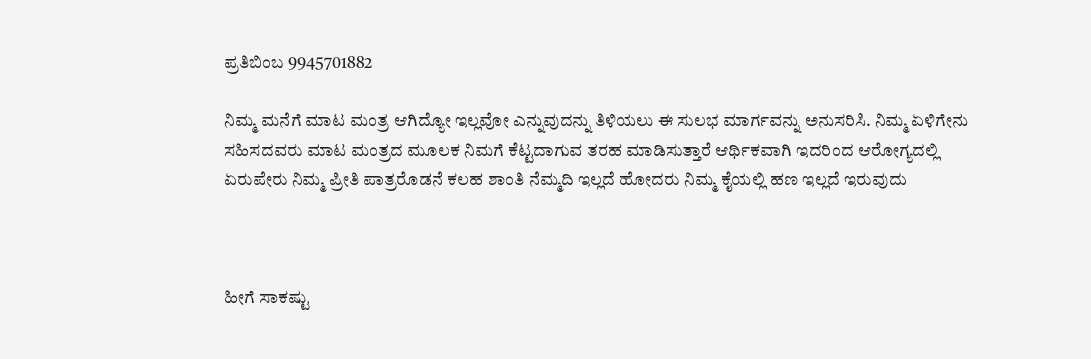ಪ್ರತಿಬಿಂಬ 9945701882

ನಿಮ್ಮ ಮನೆಗೆ ಮಾಟ ಮಂತ್ರ ಆಗಿದ್ಯೋ ಇಲ್ಲವೋ ಎನ್ನುವುದನ್ನು ತಿಳಿಯಲು ಈ ಸುಲಭ ಮಾರ್ಗವನ್ನು ಅನುಸರಿಸಿ. ನಿಮ್ಮ ಏಳಿಗೇನು ಸಹಿಸದವರು ಮಾಟ ಮಂತ್ರದ ಮೂಲಕ ನಿಮಗೆ ಕೆಟ್ಟದಾಗುವ ತರಹ ಮಾಡಿಸುತ್ತಾರೆ ಆರ್ಥಿಕವಾಗಿ ಇದರಿಂದ ಆರೋಗ್ಯದಲ್ಲಿ ಏರುಪೇರು ನಿಮ್ಮ ಪ್ರೀತಿ ಪಾತ್ರರೊಡನೆ ಕಲಹ ಶಾಂತಿ ನೆಮ್ಮದಿ ಇಲ್ಲದೆ ಹೋದರು ನಿಮ್ಮ ಕೈಯಲ್ಲಿ ಹಣ ಇಲ್ಲದೆ ಇರುವುದು



ಹೀಗೆ ಸಾಕಷ್ಟು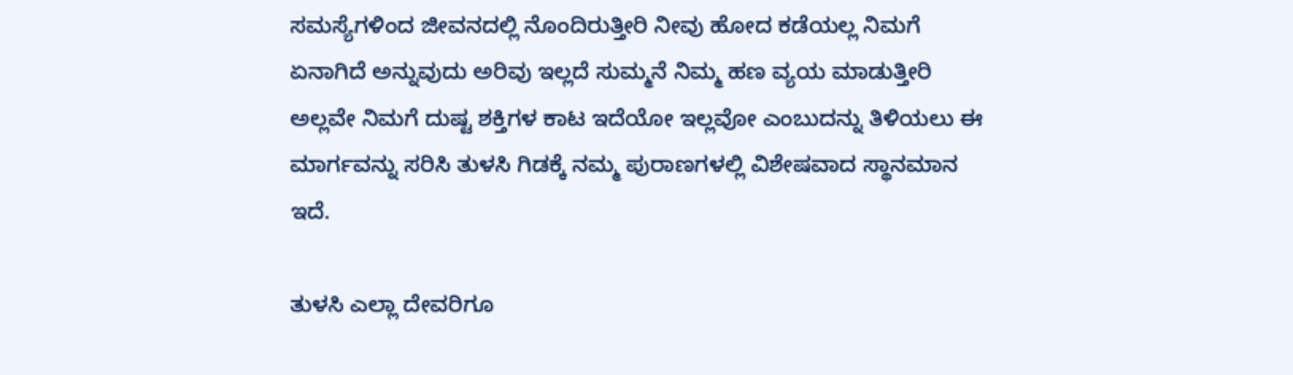ಸಮಸ್ಯೆಗಳಿಂದ ಜೀವನದಲ್ಲಿ ನೊಂದಿರುತ್ತೀರಿ ನೀವು ಹೋದ ಕಡೆಯಲ್ಲ ನಿಮಗೆ ಏನಾಗಿದೆ ಅನ್ನುವುದು ಅರಿವು ಇಲ್ಲದೆ ಸುಮ್ಮನೆ ನಿಮ್ಮ ಹಣ ವ್ಯಯ ಮಾಡುತ್ತೀರಿ ಅಲ್ಲವೇ ನಿಮಗೆ ದುಷ್ಟ ಶಕ್ತಿಗಳ ಕಾಟ ಇದೆಯೋ ಇಲ್ಲವೋ ಎಂಬುದನ್ನು ತಿಳಿಯಲು ಈ ಮಾರ್ಗವನ್ನು ಸರಿಸಿ ತುಳಸಿ ಗಿಡಕ್ಕೆ ನಮ್ಮ ಪುರಾಣಗಳಲ್ಲಿ ವಿಶೇಷವಾದ ಸ್ಥಾನಮಾನ ಇದೆ.

ತುಳಸಿ ಎಲ್ಲಾ ದೇವರಿಗೂ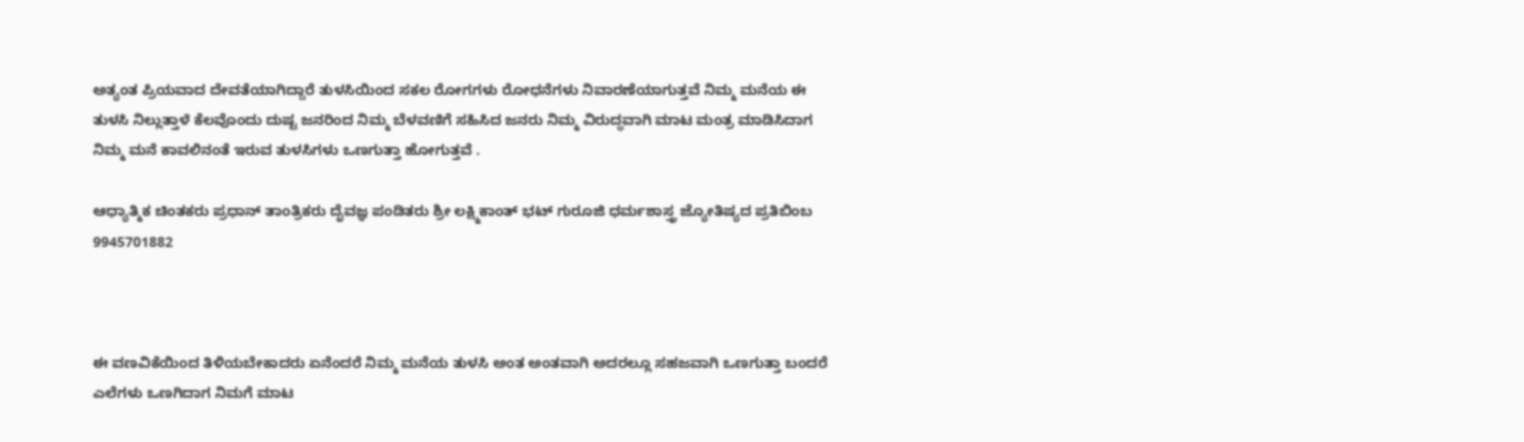ಅತ್ಯಂತ ಪ್ರಿಯವಾದ ದೇವತೆಯಾಗಿದ್ದಾರೆ ತುಳಸಿಯಿಂದ ಸಕಲ ರೋಗಗಳು ರೋಧನೆಗಳು ನಿವಾರಣೆಯಾಗುತ್ತವೆ ನಿಮ್ಮ ಮನೆಯ ಈ ತುಳಸಿ ನಿಲ್ಲುತ್ತಾಳೆ ಕೆಲವೊಂದು ದುಷ್ಟ ಜನರಿಂದ ನಿಮ್ಮ ಬೆಳವಣಿಗೆ ಸಹಿಸಿದ ಜನರು ನಿಮ್ಮ ವಿರುದ್ಧವಾಗಿ ಮಾಟ ಮಂತ್ರ ಮಾಡಿಸಿದಾಗ ನಿಮ್ಮ ಮನೆ ಕಾವಲಿನಂತೆ ಇರುವ ತುಳಸಿಗಳು ಒಣಗುತ್ತಾ ಹೋಗುತ್ತವೆ .

ಆಧ್ಯಾತ್ಮಿಕ ಚಿಂತಕರು ಪ್ರಧಾನ್ ತಾಂತ್ರಿಕರು ದೈವಜ್ಞ ಪಂಡಿತರು ಶ್ರೀ ಲಕ್ಷ್ಮಿಕಾಂತ್ ಭಟ್ ಗುರೂಜಿ ಧರ್ಮಶಾಸ್ತ್ರ ಜ್ಯೋತಿಷ್ಯದ ಪ್ರತಿಬಿಂಬ 9945701882



ಈ ವಣವಿಕೆಯಿಂದ ತಿಳಿಯಬೇಕಾದರು ಏನೆಂದರೆ ನಿಮ್ಮ ಮನೆಯ ತುಳಸಿ ಅಂತ ಅಂತವಾಗಿ ಅದರಲ್ಲೂ ಸಹಜವಾಗಿ ಒಣಗುತ್ತಾ ಬಂದರೆ ಎಲೆಗಳು ಒಣಗಿದಾಗ ನಿಮಗೆ ಮಾಟ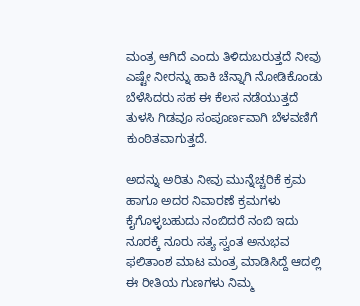ಮಂತ್ರ ಆಗಿದೆ ಎಂದು ತಿಳಿದುಬರುತ್ತದೆ ನೀವು ಎಷ್ಟೇ ನೀರನ್ನು ಹಾಕಿ ಚೆನ್ನಾಗಿ ನೋಡಿಕೊಂಡು ಬೆಳೆಸಿದರು ಸಹ ಈ ಕೆಲಸ ನಡೆಯುತ್ತದೆ ತುಳಸಿ ಗಿಡವೂ ಸಂಪೂರ್ಣವಾಗಿ ಬೆಳವಣಿಗೆ ಕುಂಠಿತವಾಗುತ್ತದೆ.

ಅದನ್ನು ಅರಿತು ನೀವು ಮುನ್ನೆಚ್ಚರಿಕೆ ಕ್ರಮ ಹಾಗೂ ಅದರ ನಿವಾರಣೆ ಕ್ರಮಗಳು ಕೈಗೊಳ್ಳಬಹುದು ನಂಬಿದರೆ ನಂಬಿ ಇದು ನೂರಕ್ಕೆ ನೂರು ಸತ್ಯ ಸ್ವಂತ ಅನುಭವ ಫಲಿತಾಂಶ ಮಾಟ ಮಂತ್ರ ಮಾಡಿಸಿದ್ದೆ ಆದಲ್ಲಿ ಈ ರೀತಿಯ ಗುಣಗಳು ನಿಮ್ಮ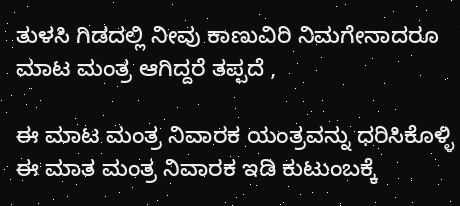ತುಳಸಿ ಗಿಡದಲ್ಲಿ ನೀವು ಕಾಣುವಿರಿ ನಿಮಗೇನಾದರೂ ಮಾಟ ಮಂತ್ರ ಆಗಿದ್ದರೆ ತಪ್ಪದೆ ,

ಈ ಮಾಟ ಮಂತ್ರ ನಿವಾರಕ ಯಂತ್ರವನ್ನು ಧರಿಸಿಕೊಳ್ಳಿ ಈ ಮಾತ ಮಂತ್ರ ನಿವಾರಕ ಇಡಿ ಕುಟುಂಬಕ್ಕೆ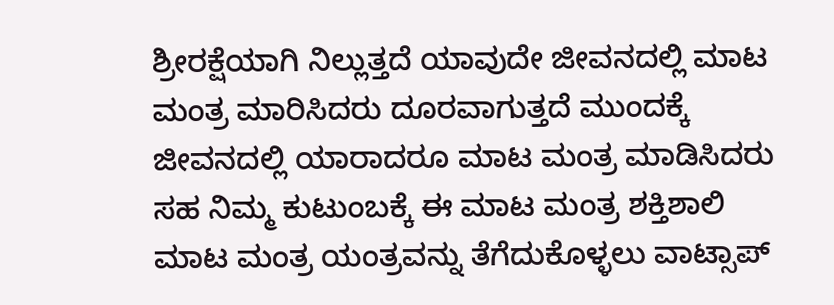ಶ್ರೀರಕ್ಷೆಯಾಗಿ ನಿಲ್ಲುತ್ತದೆ ಯಾವುದೇ ಜೀವನದಲ್ಲಿ ಮಾಟ ಮಂತ್ರ ಮಾರಿಸಿದರು ದೂರವಾಗುತ್ತದೆ ಮುಂದಕ್ಕೆ ಜೀವನದಲ್ಲಿ ಯಾರಾದರೂ ಮಾಟ ಮಂತ್ರ ಮಾಡಿಸಿದರು ಸಹ ನಿಮ್ಮ ಕುಟುಂಬಕ್ಕೆ ಈ ಮಾಟ ಮಂತ್ರ ಶಕ್ತಿಶಾಲಿ ಮಾಟ ಮಂತ್ರ ಯಂತ್ರವನ್ನು ತೆಗೆದುಕೊಳ್ಳಲು ವಾಟ್ಸಾಪ್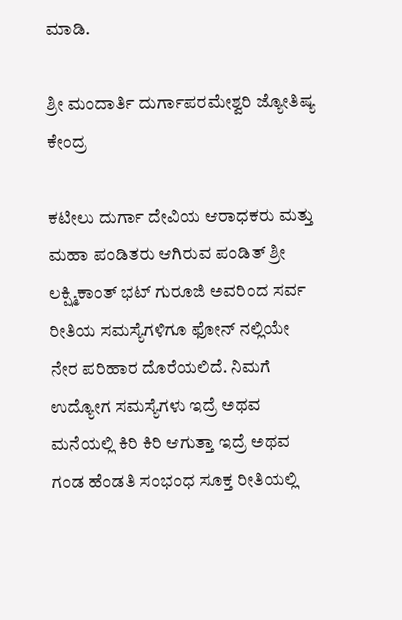ಮಾಡಿ.

ಶ್ರೀ ಮಂದಾರ್ತಿ ದುರ್ಗಾಪರಮೇಶ್ವರಿ ಜ್ಯೋತಿಷ್ಯ ಕೇಂದ್ರ

ಕಟೀಲು ದುರ್ಗಾ ದೇವಿಯ ಆರಾಧಕರು ಮತ್ತು ಮಹಾ ಪಂಡಿತರು ಆಗಿರುವ ಪಂಡಿತ್ ಶ್ರೀ ಲಕ್ಷ್ಮಿಕಾಂತ್ ಭಟ್ ಗುರೂಜಿ ಅವರಿಂದ ಸರ್ವ ರೀತಿಯ ಸಮಸ್ಯೆಗಳಿಗೂ ಫೋನ್ ನಲ್ಲಿಯೇ ನೇರ ಪರಿಹಾರ ದೊರೆಯಲಿದೆ. ನಿಮಗೆ ಉದ್ಯೋಗ ಸಮಸ್ಯೆಗಳು ಇದ್ರೆ ಅಥವ ಮನೆಯಲ್ಲಿ ಕಿರಿ ಕಿರಿ ಆಗುತ್ತಾ ಇದ್ರೆ ಅಥವ ಗಂಡ ಹೆಂಡತಿ ಸಂಭಂಧ ಸೂಕ್ತ ರೀತಿಯಲ್ಲಿ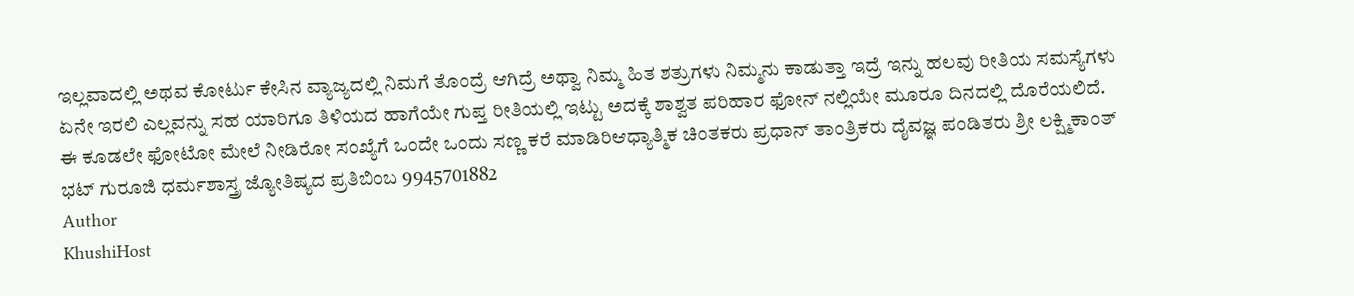ಇಲ್ಲವಾದಲ್ಲಿ ಅಥವ ಕೋರ್ಟು ಕೇಸಿನ ವ್ಯಾಜ್ಯದಲ್ಲಿ ನಿಮಗೆ ತೊಂದ್ರೆ ಆಗಿದ್ರೆ ಅಥ್ವಾ ನಿಮ್ಮ ಹಿತ ಶತ್ರುಗಳು ನಿಮ್ಮನು ಕಾಡುತ್ತಾ ಇದ್ರೆ ಇನ್ನು ಹಲವು ರೀತಿಯ ಸಮಸ್ಯೆಗಳು ಏನೇ ಇರಲಿ ಎಲ್ಲವನ್ನು ಸಹ ಯಾರಿಗೂ ತಿಳಿಯದ ಹಾಗೆಯೇ ಗುಪ್ತ ರೀತಿಯಲ್ಲಿ ಇಟ್ಟು ಅದಕ್ಕೆ ಶಾಶ್ವತ ಪರಿಹಾರ ಫೋನ್ ನಲ್ಲಿಯೇ ಮೂರೂ ದಿನದಲ್ಲಿ ದೊರೆಯಲಿದೆ. ಈ ಕೂಡಲೇ ಫೋಟೋ ಮೇಲೆ ನೀಡಿರೋ ಸಂಖ್ಯೆಗೆ ಒಂದೇ ಒಂದು ಸಣ್ಣ ಕರೆ ಮಾಡಿರಿಆಧ್ಯಾತ್ಮಿಕ ಚಿಂತಕರು ಪ್ರಧಾನ್ ತಾಂತ್ರಿಕರು ದೈವಜ್ಞ ಪಂಡಿತರು ಶ್ರೀ ಲಕ್ಷ್ಮಿಕಾಂತ್ ಭಟ್ ಗುರೂಜಿ ಧರ್ಮಶಾಸ್ತ್ರ ಜ್ಯೋತಿಷ್ಯದ ಪ್ರತಿಬಿಂಬ 9945701882
Author
KhushiHost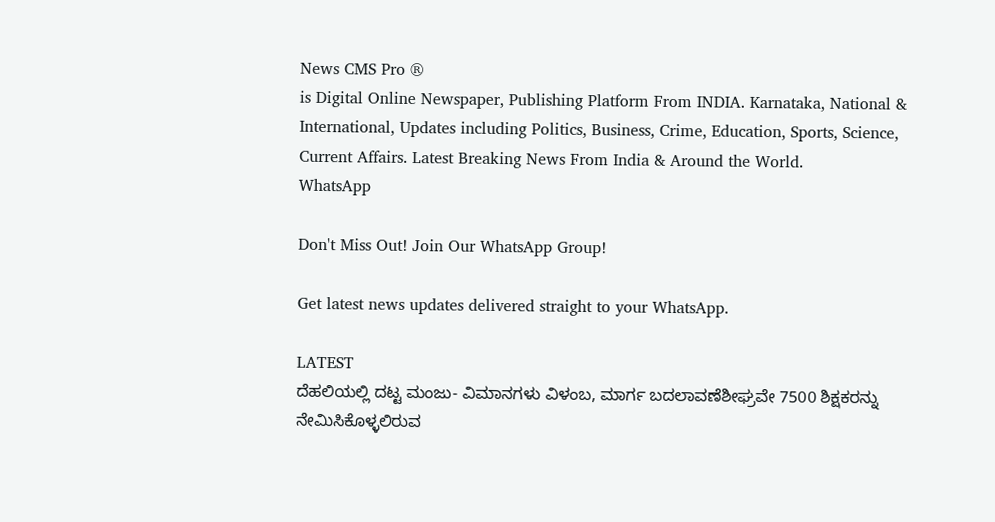News CMS Pro ®
is Digital Online Newspaper, Publishing Platform From INDIA. Karnataka, National & International, Updates including Politics, Business, Crime, Education, Sports, Science, Current Affairs. Latest Breaking News From India & Around the World.
WhatsApp

Don't Miss Out! Join Our WhatsApp Group!

Get latest news updates delivered straight to your WhatsApp.

LATEST
ದೆಹಲಿಯಲ್ಲಿ ದಟ್ಟ ಮಂಜು- ವಿಮಾನಗಳು ವಿಳಂಬ, ಮಾರ್ಗ ಬದಲಾವಣೆಶೀಘ್ರವೇ 7500 ಶಿಕ್ಷಕರನ್ನು ನೇಮಿಸಿಕೊಳ್ಳಲಿರುವ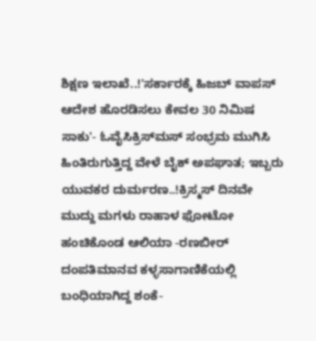ಶಿಕ್ಷಣ ಇಲಾಖೆ..!'ಸರ್ಕಾರಕ್ಕೆ ಹಿಜಬ್‌ ವಾಪಸ್‌ ಆದೇಶ ಹೊರಡಿಸಲು ಕೇವಲ 30 ನಿಮಿಷ ಸಾಕು'- ಓವೈಸಿಕ್ರಿಸ್‌ಮಸ್‌ ಸಂಭ್ರಮ ಮುಗಿಸಿ ಹಿಂತಿರುಗುತ್ತಿದ್ದ ವೇಳೆ ಬೈಕ್ ಅಪಘಾತ; ಇಬ್ಬರು ಯುವಕರ ದುರ್ಮರಣ..!ಕ್ರಿಸ್ಮಸ್ ದಿನವೇ ಮುದ್ದು ಮಗಳು ರಾಹಾಳ ಫೋಟೋ ಹಂಚಿಕೊಂಡ ಆಲಿಯಾ -ರಣಬೀರ್ ದಂಪತಿಮಾನವ ಕಳ್ಳಸಾಗಾಣಿಕೆಯಲ್ಲಿ ಬಂಧಿಯಾಗಿದ್ದ ಶಂಕೆ-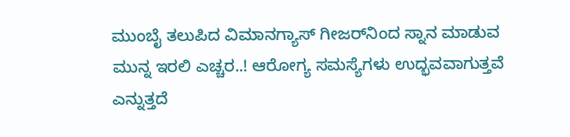ಮುಂಬೈ ತಲುಪಿದ ವಿಮಾನಗ್ಯಾಸ್ ಗೀಜರ್‌ನಿಂದ ಸ್ನಾನ ಮಾಡುವ ಮುನ್ನ ಇರಲಿ ಎಚ್ಚರ..! ಆರೋಗ್ಯ ಸಮಸ್ಯೆಗಳು ಉದ್ಭವವಾಗುತ್ತವೆ ಎನ್ನುತ್ತದೆ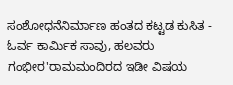ಸಂಶೋಧನೆನಿರ್ಮಾಣ ಹಂತದ ಕಟ್ಟಡ ಕುಸಿತ - ಓರ್ವ ಕಾರ್ಮಿಕ ಸಾವು, ಹಲವರು ಗಂಭೀರ'ರಾಮಮಂದಿರದ ಇಡೀ ವಿಷಯ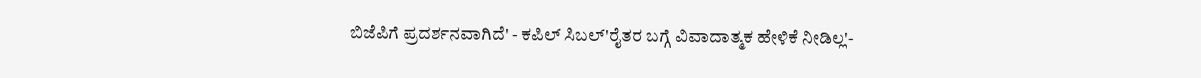ಬಿಜೆಪಿಗೆ ಪ್ರದರ್ಶನವಾಗಿದೆ' - ಕಪಿಲ್‌ ಸಿಬಲ್‌'ರೈತರ ಬಗ್ಗೆ ವಿವಾದಾತ್ಮಕ ಹೇಳಿಕೆ ನೀಡಿಲ್ಲ'-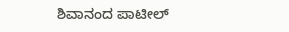ಶಿವಾನಂದ ಪಾಟೀಲ್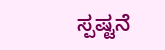ಸ್ಪಷ್ಟನೆ